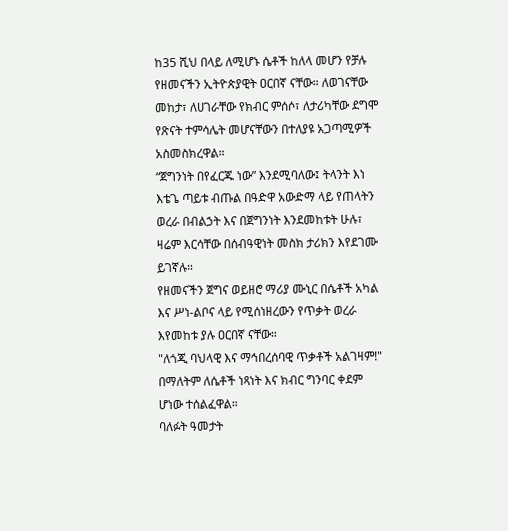ከ35 ሺህ በላይ ለሚሆኑ ሴቶች ከለላ መሆን የቻሉ የዘመናችን ኢትዮጵያዊት ዐርበኛ ናቸው። ለወገናቸው መከታ፣ ለሀገራቸው የክብር ምሰሶ፣ ለታሪካቸው ደግሞ የጽናት ተምሳሌት መሆናቸውን በተለያዩ አጋጣሚዎች አስመስክረዋል።
“ጀግንነት በየፈርጁ ነው” እንደሚባለው፤ ትላንት እነ እቴጌ ጣይቱ ብጡል በዓድዋ አውድማ ላይ የጠላትን ወረራ በብልኃት እና በጀግንነት እንደመከቱት ሁሉ፣ ዛሬም እርሳቸው በሰብዓዊነት መስክ ታሪክን እየደገሙ ይገኛሉ።
የዘመናችን ጀግና ወይዘሮ ማሪያ ሙኒር በሴቶች አካል እና ሥነ-ልቦና ላይ የሚሰነዘረውን የጥቃት ወረራ እየመከቱ ያሉ ዐርበኛ ናቸው።
"ለጎጂ ባህላዊ እና ማኅበረሰባዊ ጥቃቶች አልገዛም!" በማለትም ለሴቶች ነጻነት እና ክብር ግንባር ቀደም ሆነው ተሰልፈዋል።
ባለፉት ዓመታት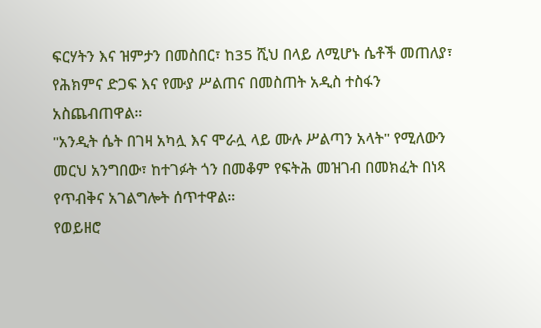ፍርሃትን እና ዝምታን በመስበር፣ ከ35 ሺህ በላይ ለሚሆኑ ሴቶች መጠለያ፣ የሕክምና ድጋፍ እና የሙያ ሥልጠና በመስጠት አዲስ ተስፋን አስጨብጠዋል።
"አንዲት ሴት በገዛ አካሏ እና ሞራሏ ላይ ሙሉ ሥልጣን አላት" የሚለውን መርህ አንግበው፣ ከተገፉት ጎን በመቆም የፍትሕ መዝገብ በመክፈት በነጻ የጥብቅና አገልግሎት ሰጥተዋል።
የወይዘሮ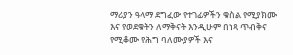ማሪያን ዓላማ ደግፈው የተገፊዎችን ቁስል የሚያክሙ እና የወደቁትን ለማቅናት እንዲሁም በነጻ ጥብቅና የሚቆሙ የሕግ ባለሙያዎች እና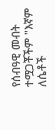የሰብዓዊ መብት ተሟጋቾችም "እኛም ለሴቶች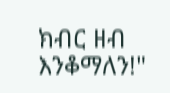ክብር ዘብ እንቆማለን!"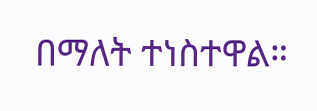በማለት ተነስተዋል።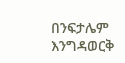በንፍታሌም እንግዳወርቅ